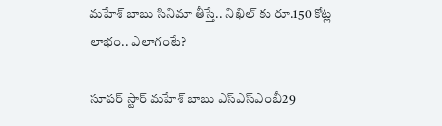మహేశ్ బాబు సినిమా తీస్తే.. నిఖిల్ కు రూ.150 కోట్ల లాభం.. ఎలాగంటే?

సూపర్ స్టార్ మహేశ్ బాబు ఎస్ఎస్ఎంబీ29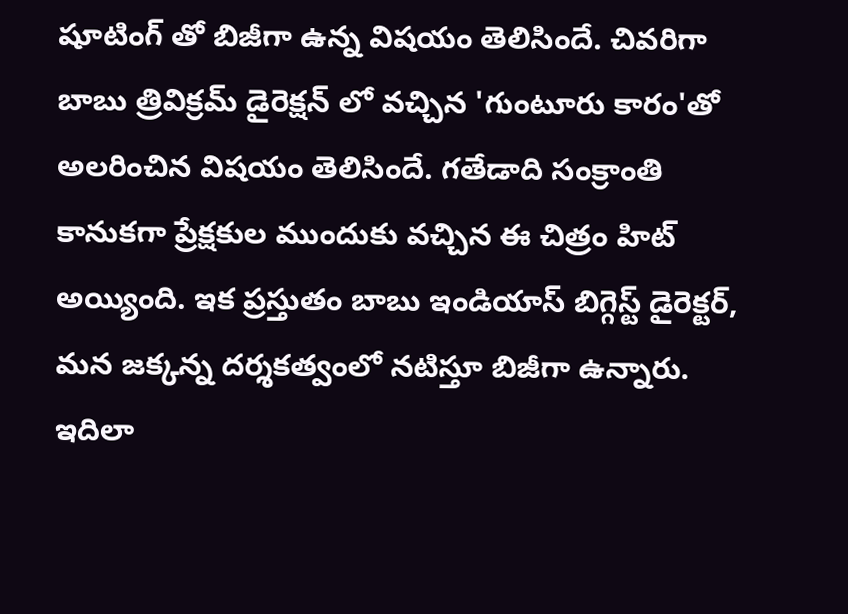షూటింగ్ తో బిజీగా ఉన్న విషయం తెలిసిందే. చివరిగా బాబు త్రివిక్రమ్ డైరెక్షన్ లో వచ్చిన 'గుంటూరు కారం'తో అలరించిన విషయం తెలిసిందే. గతేడాది సంక్రాంతి కానుకగా ప్రేక్షకుల ముందుకు వచ్చిన ఈ చిత్రం హిట్ అయ్యింది. ఇక ప్రస్తుతం బాబు ఇండియాస్ బిగ్గెస్ట్ డైరెక్టర్, మన జక్కన్న దర్శకత్వంలో నటిస్తూ బిజీగా ఉన్నారు. ఇదిలా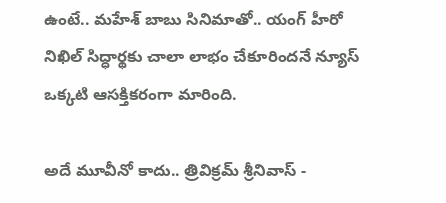ఉంటే.. మహేశ్ బాబు సినిమాతో.. యంగ్ హీరో నిఖిల్ సిద్ధార్థకు చాలా లాభం చేకూరిందనే న్యూస్ ఒక్కటి ఆసక్తికరంగా మారింది.

అదే మూవీనో కాదు.. త్రివిక్రమ్ శ్రీనివాస్ -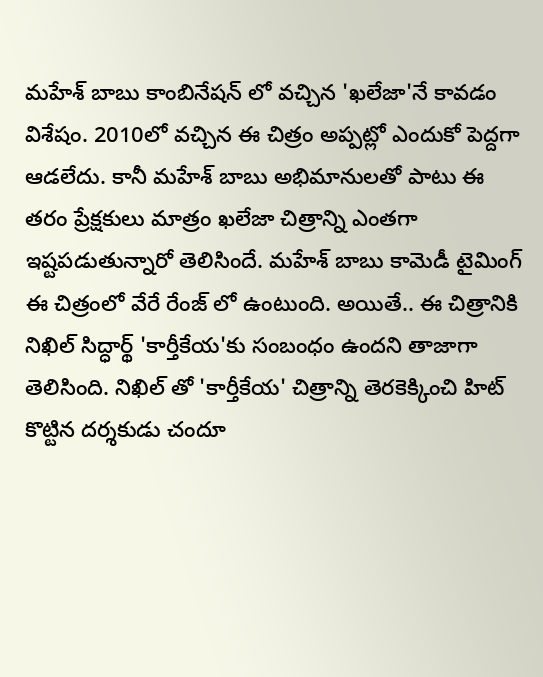మహేశ్ బాబు కాంబినేషన్ లో వచ్చిన 'ఖలేజా'నే కావడం విశేషం. 2010లో వచ్చిన ఈ చిత్రం అప్పట్లో ఎందుకో పెద్దగా ఆడలేదు. కానీ మహేశ్ బాబు అభిమానులతో పాటు ఈ తరం ప్రేక్షకులు మాత్రం ఖలేజా చిత్రాన్ని ఎంతగా ఇష్టపడుతున్నారో తెలిసిందే. మహేశ్ బాబు కామెడీ టైమింగ్ ఈ చిత్రంలో వేరే రేంజ్ లో ఉంటుంది. అయితే.. ఈ చిత్రానికి నిఖిల్ సిద్ధార్థ్ 'కార్తీకేయ'కు సంబంధం ఉందని తాజాగా తెలిసింది. నిఖిల్ తో 'కార్తీకేయ' చిత్రాన్ని తెరకెక్కించి హిట్ కొట్టిన దర్శకుడు చందూ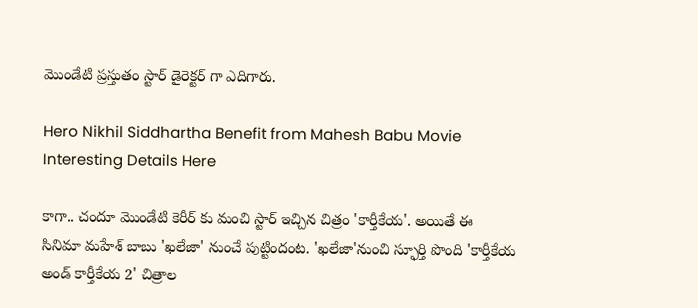మొండేటి ప్రస్తుతం స్టార్ డైరెక్టర్ గా ఎదిగారు.

Hero Nikhil Siddhartha Benefit from Mahesh Babu Movie Interesting Details Here

కాగా.. చందూ మొండేటి కెరీర్ కు మంచి స్టార్ ఇచ్చిన చిత్రం 'కార్తీకేయ'. అయితే ఈ సినిమా మహేశ్ బాబు 'ఖలేజా' నుంచే పుట్టిందంట. 'ఖలేజా'నుంచి స్ఫూర్తి పొంది 'కార్తీకేయ అండ్ కార్తీకేయ 2' చిత్రాల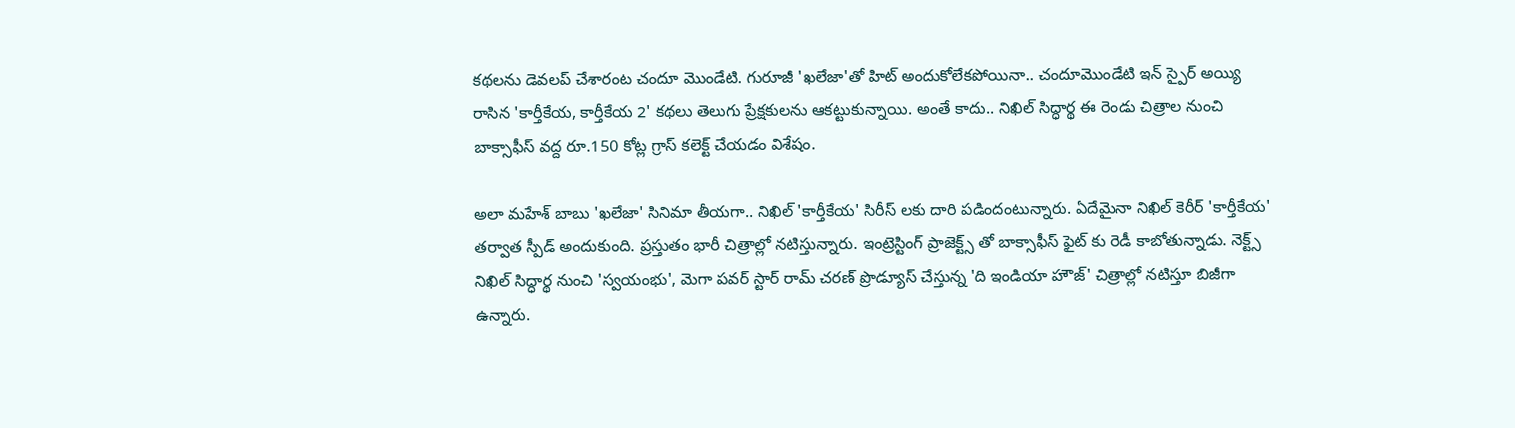కథలను డెవలప్ చేశారంట చందూ మొండేటి. గురూజీ 'ఖలేజా'తో హిట్ అందుకోలేకపోయినా.. చందూమొండేటి ఇన్ స్పైర్ అయ్యి రాసిన 'కార్తీకేయ, కార్తీకేయ 2' కథలు తెలుగు ప్రేక్షకులను ఆకట్టుకున్నాయి. అంతే కాదు.. నిఖిల్ సిద్ధార్థ ఈ రెండు చిత్రాల నుంచి బాక్సాఫీస్ వద్ద రూ.150 కోట్ల గ్రాస్ కలెక్ట్ చేయడం విశేషం.

అలా మహేశ్ బాబు 'ఖలేజా' సినిమా తీయగా.. నిఖిల్ 'కార్తీకేయ' సిరీస్ లకు దారి పడిందంటున్నారు. ఏదేమైనా నిఖిల్ కెరీర్ 'కార్తీకేయ' తర్వాత స్పీడ్ అందుకుంది. ప్రస్తుతం భారీ చిత్రాల్లో నటిస్తున్నారు. ఇంట్రెస్టింగ్ ప్రాజెక్ట్స్ తో బాక్సాఫీస్ ఫైట్ కు రెడీ కాబోతున్నాడు. నెక్ట్స్ నిఖిల్ సిద్ధార్థ నుంచి 'స్వయంభు', మెగా పవర్ స్టార్ రామ్ చరణ్ ప్రొడ్యూస్ చేస్తున్న 'ది ఇండియా హౌజ్' చిత్రాల్లో నటిస్తూ బిజీగా ఉన్నారు.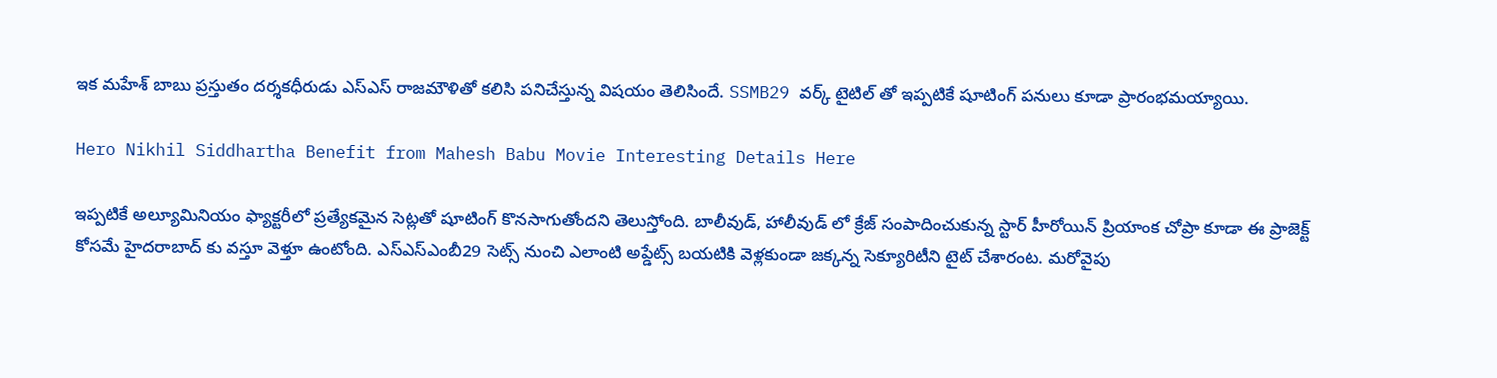ఇక మహేశ్ బాబు ప్రస్తుతం దర్శకధీరుడు ఎస్ఎస్ రాజమౌళితో కలిసి పనిచేస్తున్న విషయం తెలిసిందే. SSMB29 వర్క్ టైటిల్ తో ఇప్పటికే షూటింగ్ పనులు కూడా ప్రారంభమయ్యాయి.

Hero Nikhil Siddhartha Benefit from Mahesh Babu Movie Interesting Details Here

ఇప్పటికే అల్యూమినియం ఫ్యాక్టరీలో ప్రత్యేకమైన సెట్లతో షూటింగ్ కొనసాగుతోందని తెలుస్తోంది. బాలీవుడ్, హాలీవుడ్ లో క్రేజ్ సంపాదించుకున్న స్టార్ హీరోయిన్ ప్రియాంక చోప్రా కూడా ఈ ప్రాజెక్ట్ కోసమే హైదరాబాద్ కు వస్తూ వెళ్తూ ఉంటోంది. ఎస్ఎస్ఎంబీ29 సెట్స్ నుంచి ఎలాంటి అప్డేట్స్ బయటికి వెళ్లకుండా జక్కన్న సెక్యూరిటీని టైట్ చేశారంట. మరోవైపు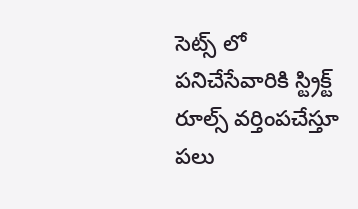సెట్స్ లో పనిచేసేవారికి స్ట్రిక్ట్ రూల్స్ వర్తింపచేస్తూ పలు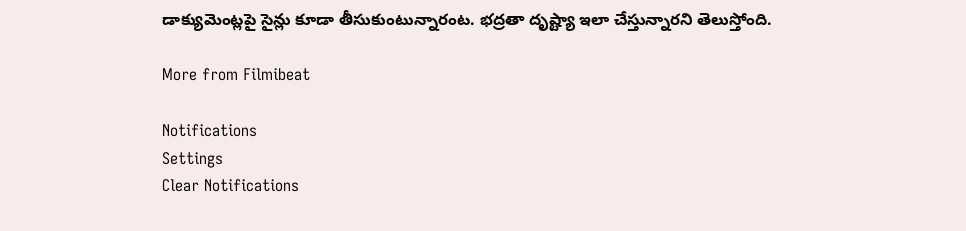డాక్యుమెంట్లపై సైన్లు కూడా తీసుకుంటున్నారంట. భద్రతా దృష్ట్యా ఇలా చేస్తున్నారని తెలుస్తోంది.

More from Filmibeat

Notifications
Settings
Clear Notifications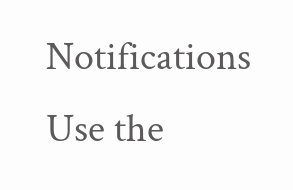Notifications
Use the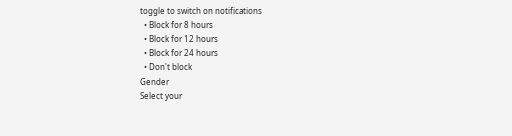toggle to switch on notifications
  • Block for 8 hours
  • Block for 12 hours
  • Block for 24 hours
  • Don't block
Gender
Select your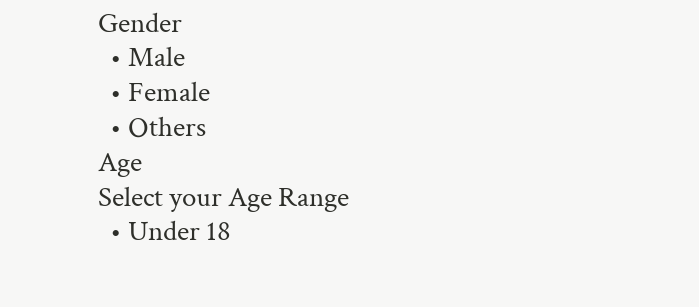Gender
  • Male
  • Female
  • Others
Age
Select your Age Range
  • Under 18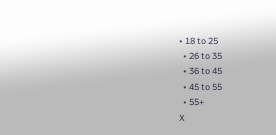• 18 to 25
  • 26 to 35
  • 36 to 45
  • 45 to 55
  • 55+
X